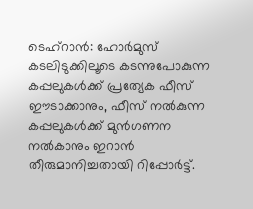ടെഹ്റാൻ: ഹോർമുസ് കടലിടുക്കിലൂടെ കടന്നുപോകുന്ന കപ്പലുകൾക്ക് പ്രത്യേക ഫീസ് ഈടാക്കാനും, ഫീസ് നൽകുന്ന കപ്പലുകൾക്ക് മുൻഗണന നൽകാനും ഇറാൻ തീരുമാനിച്ചതായി റിപ്പോർട്ട്.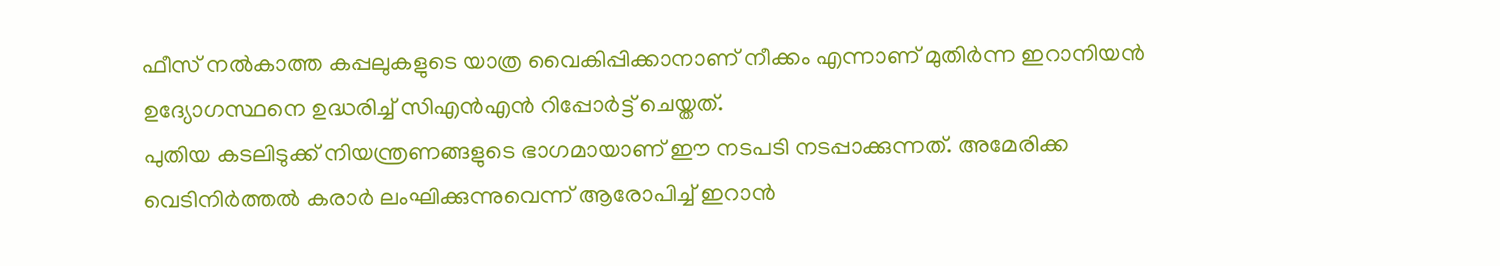ഫീസ് നൽകാത്ത കപ്പലുകളുടെ യാത്ര വൈകിപ്പിക്കാനാണ് നീക്കം എന്നാണ് മുതിർന്ന ഇറാനിയൻ ഉദ്യോഗസ്ഥനെ ഉദ്ധരിച്ച് സിഎൻഎൻ റിപ്പോർട്ട് ചെയ്തത്.
പുതിയ കടലിടുക്ക് നിയന്ത്രണങ്ങളുടെ ഭാഗമായാണ് ഈ നടപടി നടപ്പാക്കുന്നത്. അമേരിക്ക വെടിനിർത്തൽ കരാർ ലംഘിക്കുന്നുവെന്ന് ആരോപിച്ച് ഇറാൻ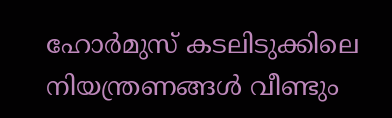ഹോർമുസ് കടലിടുക്കിലെ നിയന്ത്രണങ്ങൾ വീണ്ടും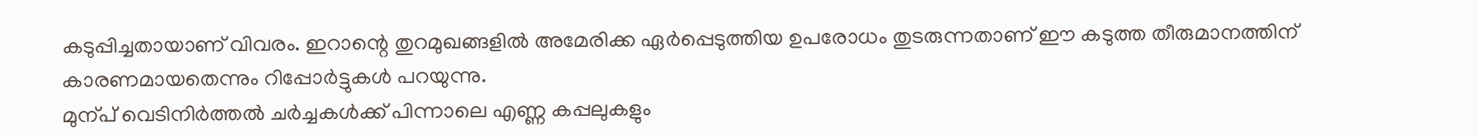കടുപ്പിച്ചതായാണ് വിവരം. ഇറാന്റെ തുറമുഖങ്ങളിൽ അമേരിക്ക ഏർപ്പെടുത്തിയ ഉപരോധം തുടരുന്നതാണ് ഈ കടുത്ത തീരുമാനത്തിന് കാരണമായതെന്നും റിപ്പോർട്ടുകൾ പറയുന്നു.
മുന്പ് വെടിനിർത്തൽ ചർച്ചകൾക്ക് പിന്നാലെ എണ്ണ കപ്പലുകളും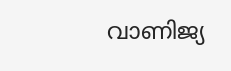വാണിജ്യ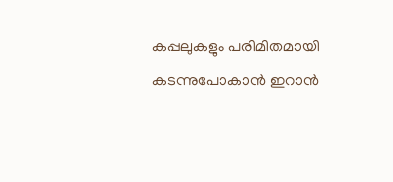കപ്പലുകളും പരിമിതമായി കടന്നുപോകാൻ ഇറാൻ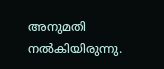അനുമതി നൽകിയിരുന്നു.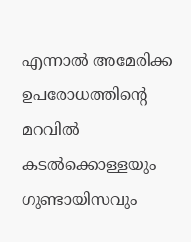എന്നാൽ അമേരിക്ക ഉപരോധത്തിന്റെ മറവിൽ കടൽക്കൊള്ളയും ഗുണ്ടായിസവും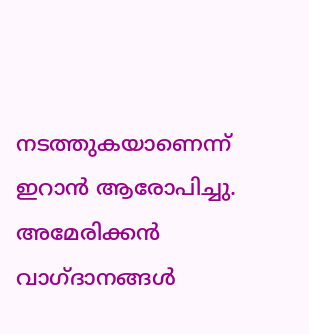നടത്തുകയാണെന്ന് ഇറാൻ ആരോപിച്ചു. അമേരിക്കൻ വാഗ്ദാനങ്ങൾ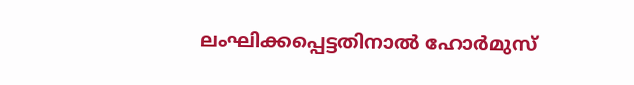ലംഘിക്കപ്പെട്ടതിനാൽ ഹോർമുസ്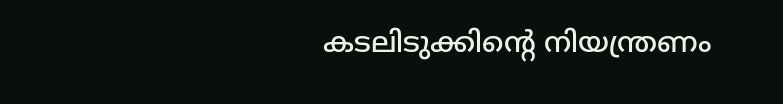കടലിടുക്കിന്റെ നിയന്ത്രണം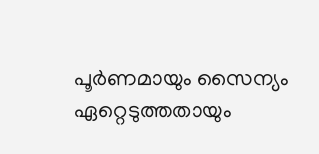പൂർണമായും സൈന്യം ഏറ്റെടുത്തതായും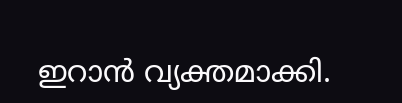ഇറാൻ വ്യക്തമാക്കി.